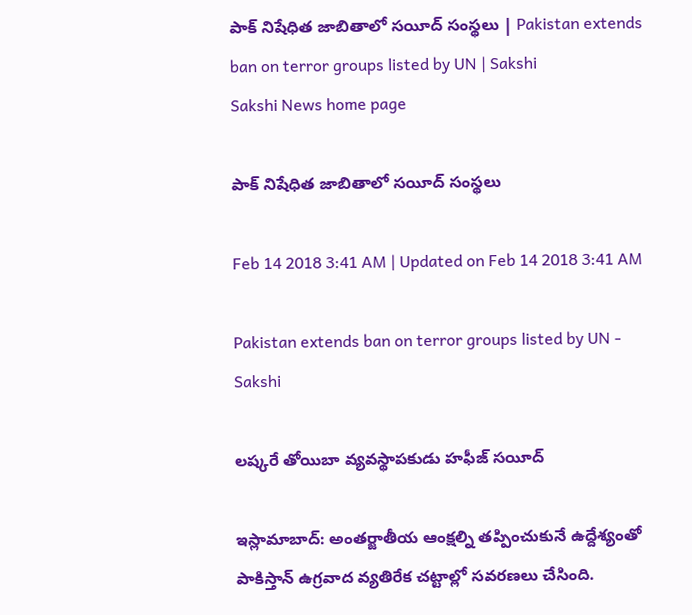పాక్‌ నిషేధిత జాబితాలో సయీద్‌ సంస్థలు | Pakistan extends ban on terror groups listed by UN | Sakshi
Sakshi News home page

పాక్‌ నిషేధిత జాబితాలో సయీద్‌ సంస్థలు

Feb 14 2018 3:41 AM | Updated on Feb 14 2018 3:41 AM

Pakistan extends ban on terror groups listed by UN - Sakshi

లష్కరే తోయిబా వ్యవస్థాపకుడు హఫీజ్‌ సయీద్‌

ఇస్లామాబాద్‌: అంతర్జాతీయ ఆంక్షల్ని తప్పించుకునే ఉద్దేశ్యంతో పాకిస్తాన్‌ ఉగ్రవాద వ్యతిరేక చట్టాల్లో సవరణలు చేసింది.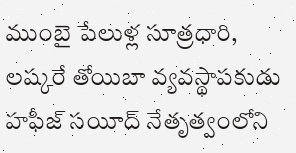ముంబై పేలుళ్ల సూత్రధారి, లష్కరే తోయిబా వ్యవస్థాపకుడు హఫీజ్‌ సయీద్‌ నేతృత్వంలోని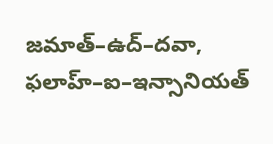జమాత్‌–ఉద్‌–దవా, ఫలాహ్‌–ఐ–ఇన్సానియత్‌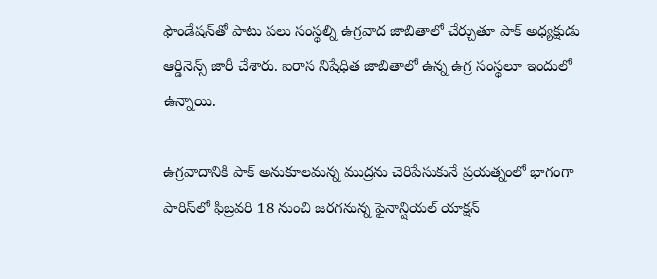ఫౌండేషన్‌తో పాటు పలు సంస్థల్ని ఉగ్రవాద జాబితాలో చేర్చుతూ పాక్‌ అధ్యక్షుడు ఆర్డినెన్స్‌ జారీ చేశారు. ఐరాస నిషేధిత జాబితాలో ఉన్న ఉగ్ర సంస్థలూ ఇందులో ఉన్నాయి.

ఉగ్రవాదానికి పాక్‌ అనుకూలమన్న ముద్రను చెరిపేసుకునే ప్రయత్నంలో భాగంగా పారిస్‌లో ఫిబ్రవరి 18 నుంచి జరగనున్న ఫైనాన్షియల్‌ యాక్షన్‌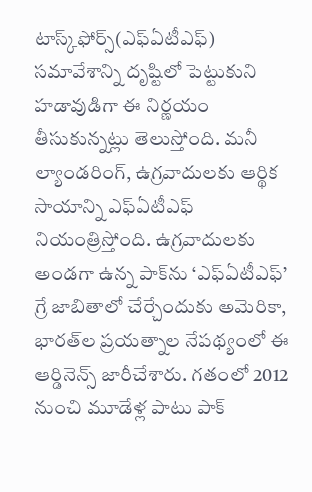టాస్క్‌ఫోర్స్‌(ఎఫ్‌ఏటీఎఫ్‌) సమావేశాన్ని దృష్టిలో పెట్టుకుని హడావుడిగా ఈ నిర్ణయం తీసుకున్నట్లు తెలుస్తోంది. మనీ ల్యాండరింగ్, ఉగ్రవాదులకు ఆర్థిక సాయాన్ని ఎఫ్‌ఏటీఎఫ్‌ నియంత్రిస్తోంది. ఉగ్రవాదులకు అండగా ఉన్న పాక్‌ను ‘ఎఫ్‌ఏటీఎఫ్‌’ గ్రే జాబితాలో చేర్చేందుకు అమెరికా, భారత్‌ల ప్రయత్నాల నేపథ్యంలో ఈ ఆర్డినెన్స్‌ జారీచేశారు. గతంలో 2012 నుంచి మూడేళ్ల పాటు పాక్‌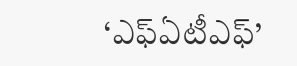‘ఎఫ్‌ఏటీఎఫ్‌’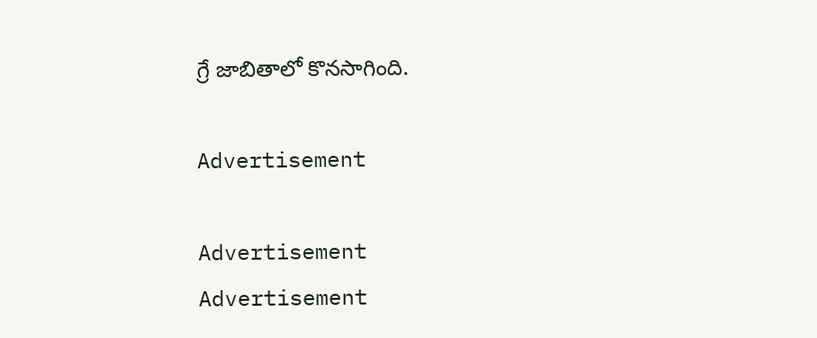గ్రే జాబితాలో కొనసాగింది.

Advertisement

Advertisement
Advertisement